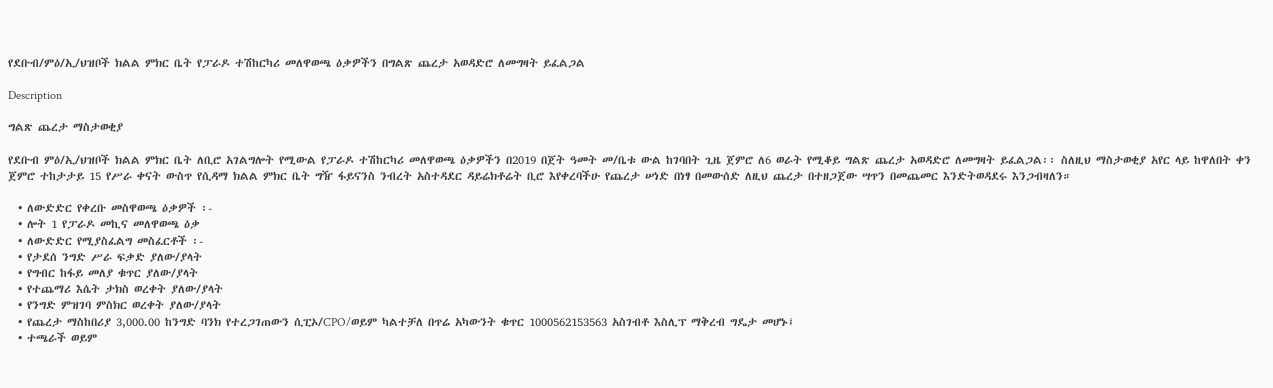የደቡብ/ምዕ/ኢ/ህዝቦች ክልል ምክር ቤት የፓራዶ ተሽከርካሪ መለዋወጫ ዕቃዎችን በግልጽ ጨረታ አወዳድሮ ለመግዛት ይፈልጋል

Description

ግልጽ ጨረታ ማስታወቂያ

የደቡብ ምዕ/ኢ/ህዝቦች ክልል ምክር ቤት ለቢሮ አገልግሎት የሚውል የፓራዶ ተሽከርካሪ መለዋወጫ ዕቃዎችን በ2019 በጀት ዓመት መ/ቤቱ ውል ከገባበት ጊዜ ጀምሮ ለ6 ወራት የሚቆይ ግልጽ ጨረታ አወዳድሮ ለመግዛት ይፈልጋል፡፡ ስለዚህ ማስታወቂያ አየር ላይ ከዋለበት ቀን ጀምሮ ተከታታይ 15 የሥራ ቀናት ውስጥ የሲዳማ ክልል ምክር ቤት ግዥ ፋይናንስ ንብረት አስተዳደር ዳይሬክቶሬት ቢሮ እየቀረባችሁ የጨረታ ሠነድ በነፃ በመውሰድ ለዚህ ጨረታ በተዘጋጀው ሣጥን በመጨመር እንድትወዳደሩ እንጋብዛለን።

  • ለውድድር የቀረቡ መስዋወጫ ዕቃዎች ፡-
  • ሎት 1 የፓራዶ መኪና መለዋወጫ ዕቃ
  • ለውድድር የሚያስፈልግ መስፈርቶች ፡-
  • የታደሰ ንግድ ሥራ ፍቃድ ያለው/ያላት
  • የግብር ከፋይ መለያ ቁጥር ያለው/ያላት
  • የተጨማሪ እሴት ታክስ ወረቀት ያለው/ያላት
  • የንግድ ምዝገባ ምስክር ወረቀት ያለው/ያላት
  • የጨረታ ማስከበሪያ 3,000.00 ከንግድ ባንክ የተረጋገጠውን ሲፒኦ/CPO/ወይም ካልተቻለ በጥሬ አካውንት ቁጥር 1000562153563 አስገብቶ እስሊፕ ማቅረብ ግዴታ መሆኑ፤
  • ተጫራች ወይም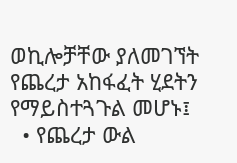ወኪሎቻቸው ያለመገኘት የጨረታ አከፋፈት ሂደትን የማይስተጓጉል መሆኑ፤
  • የጨረታ ውል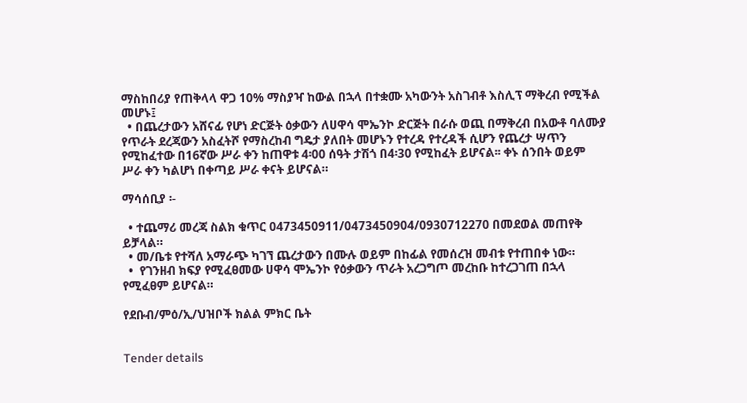ማስከበሪያ የጠቅላላ ዋጋ 10% ማስያዣ ከውል በኋላ በተቋሙ አካውንት አስገብቶ እስሊፕ ማቅረብ የሚችል መሆኑ፤
  • በጨረታውን አሸናፊ የሆነ ድርጅት ዕቃውን ለሀዋሳ ሞኤንኮ ድርጅት በራሱ ወጪ በማቅረብ በአውቶ ባለሙያ የጥራት ደረጃውን አስፈትሾ የማስረከብ ግዴታ ያለበት መሆኑን የተረዳ የተረዳች ሲሆን የጨረታ ሣጥን የሚከፈተው በ16ኛው ሥራ ቀን ከጠዋቱ 4፡00 ሰዓት ታሽጎ በ4፡30 የሚከፈት ይሆናል፡፡ ቀኑ ሰንበት ወይም ሥራ ቀን ካልሆነ በቀጣይ ሥራ ቀናት ይሆናል።

ማሳሰቢያ ፡-

  • ተጨማሪ መረጃ ስልክ ቁጥር 0473450911/0473450904/0930712270 በመደወል መጠየቅ ይቻላል።
  • መ/ቤቱ የተሻለ አማራጭ ካገኘ ጨረታውን በሙሉ ወይም በከፊል የመሰረዝ መብቱ የተጠበቀ ነው።
  •  የገንዘብ ክፍያ የሚፈፀመው ሀዋሳ ሞኤንኮ የዕቃውን ጥራት አረጋግጦ መረከቡ ከተረጋገጠ በኋላ የሚፈፀም ይሆናል።

የደቡብ/ምዕ/ኢ/ህዝቦች ክልል ምክር ቤት


Tender details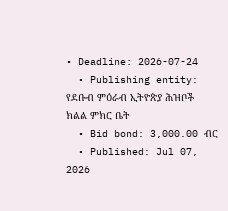• Deadline: 2026-07-24
  • Publishing entity: የደቡብ ምዕራብ ኢትዮጵያ ሕዝቦች ክልል ምክር ቤት
  • Bid bond: 3,000.00 ብር
  • Published: Jul 07, 2026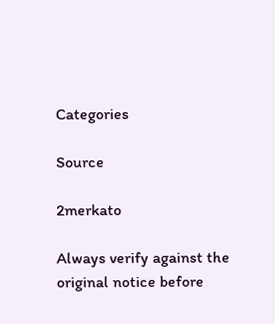Categories

Source

2merkato

Always verify against the original notice before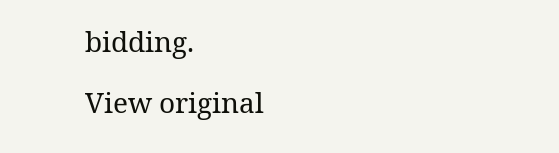bidding.

View original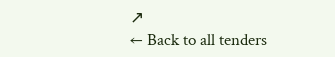↗
← Back to all tenders